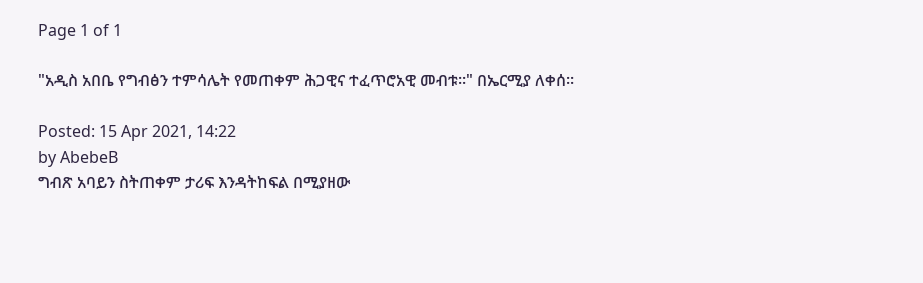Page 1 of 1

"አዲስ አበቤ የግብፅን ተምሳሌት የመጠቀም ሕጋዊና ተፈጥሮአዊ መብቱ፡፡" በኤርሚያ ለቀሰ፡፡

Posted: 15 Apr 2021, 14:22
by AbebeB
ግብጽ አባይን ስትጠቀም ታሪፍ እንዳትከፍል በሚያዘው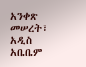አንቀጽ መሠረት፣ አዲስ አቤቤም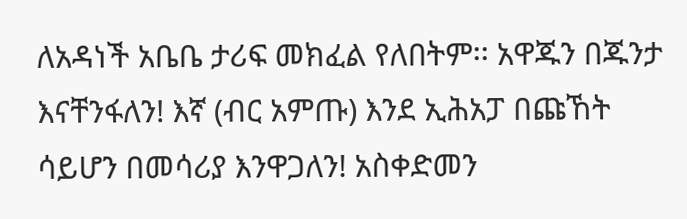ለአዳነች አቤቤ ታሪፍ መክፈል የለበትም፡፡ አዋጁን በጁንታ እናቸንፋለን! እኛ (ብር አምጡ) እንደ ኢሕአፓ በጩኸት ሳይሆን በመሳሪያ እንዋጋለን! አስቀድመን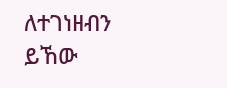ለተገነዘብን ይኸው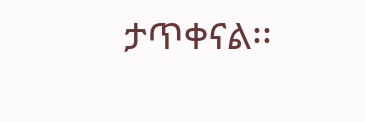ታጥቀናል፡፡